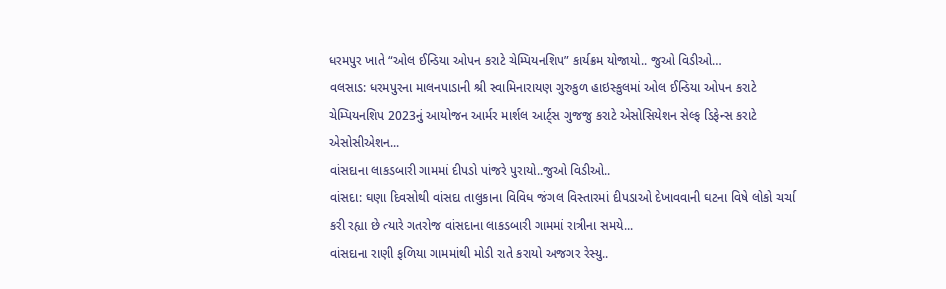ધરમપુર ખાતે “ઓલ ઈન્ડિયા ઓપન કરાટે ચેમ્પિયનશિપ” કાર્યક્રમ યોજાયો.. જુઓ વિડીઓ…
વલસાડ: ધરમપુરના માલનપાડાની શ્રી સ્વામિનારાયણ ગુરુકુળ હાઇસ્કુલમાં ઓલ ઈન્ડિયા ઓપન કરાટે ચેમ્પિયનશિપ 2023નું આયોજન આર્મર માર્શલ આર્ટ્સ ગુજજુ કરાટે એસોસિયેશન સેલ્ફ ડિફેન્સ કરાટે એસોસીએશન...
વાંસદાના લાકડબારી ગામમાં દીપડો પાંજરે પુરાયો..જુઓ વિડીઓ..
વાંસદા: ઘણા દિવસોથી વાંસદા તાલુકાના વિવિધ જંગલ વિસ્તારમાં દીપડાઓ દેખાવવાની ઘટના વિષે લોકો ચર્ચા કરી રહ્યા છે ત્યારે ગતરોજ વાંસદાના લાકડબારી ગામમાં રાત્રીના સમયે...
વાંસદાના રાણી ફળિયા ગામમાંથી મોડી રાતે કરાયો અજગર રેસ્યુ..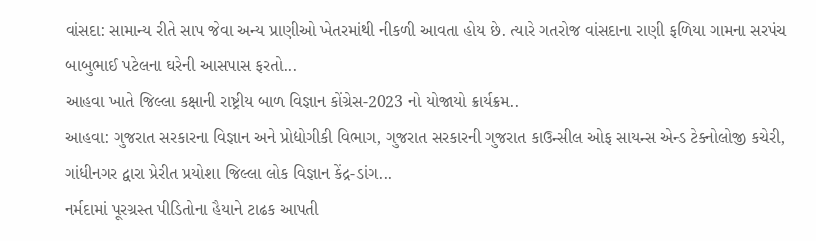વાંસદા: સામાન્ય રીતે સાપ જેવા અન્ય પ્રાણીઓ ખેતરમાંથી નીકળી આવતા હોય છે. ત્યારે ગતરોજ વાંસદાના રાણી ફળિયા ગામના સરપંચ બાબુભાઈ પટેલના ઘરેની આસપાસ ફરતો...
આહવા ખાતે જિલ્લા કક્ષાની રાષ્ટ્રીય બાળ વિજ્ઞાન કોંગ્રેસ-2023 નો યોજાયો ક્રાર્યક્રમ..
આહવા: ગુજરાત સરકારના વિજ્ઞાન અને પ્રોદ્યોગીકી વિભાગ, ગુજરાત સરકારની ગુજરાત કાઉન્સીલ ઓફ સાયન્સ એન્ડ ટેક્નોલોજી કચેરી, ગાંધીનગર દ્વારા પ્રેરીત પ્રયોશા જિલ્લા લોક વિજ્ઞાન કેંદ્ર-ડાંગ...
નર્મદામાં પૂરગ્રસ્ત પીડિતોના હૈયાને ટાઢક આપતી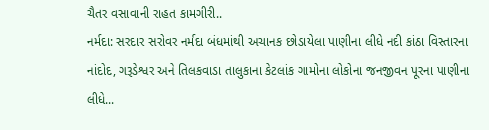ચૈતર વસાવાની રાહત કામગીરી..
નર્મદા: સરદાર સરોવર નર્મદા બંધમાંથી અચાનક છોડાયેલા પાણીના લીધે નદી કાંઠા વિસ્તારના નાંદોદ, ગરૂડેશ્વર અને તિલકવાડા તાલુકાના કેટલાંક ગામોના લોકોના જનજીવન પૂરના પાણીના લીધે...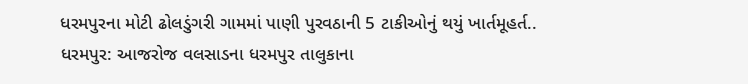ધરમપુરના મોટી ઢોલડુંગરી ગામમાં પાણી પુરવઠાની 5 ટાકીઓનું થયું ખાર્તમૂહર્ત..
ધરમપુર: આજરોજ વલસાડના ધરમપુર તાલુકાના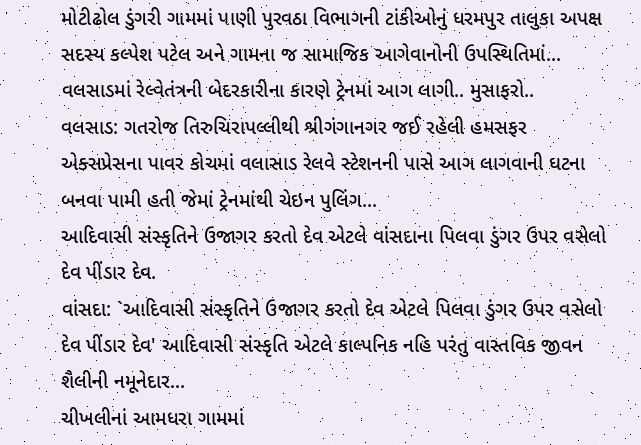મોટીઢોલ ડુંગરી ગામમાં પાણી પુરવઠા વિભાગની ટાંકીઓનું ધરમપુર તાલુકા અપક્ષ સદસ્ય કલ્પેશ પટેલ અને ગામના જ સામાજિક આગેવાનોની ઉપસ્થિતિમાં...
વલસાડમાં રેલ્વેતંત્રની બેદરકારીના કારણે ટ્રેનમાં આગ લાગી.. મુસાફરો..
વલસાડ: ગતરોજ તિરુચિરાપલ્લીથી શ્રીગંગાનગર જઈ રહેલી હમસફર એક્સપ્રેસના પાવર કોચમાં વલાસાડ રેલવે સ્ટેશનની પાસે આગ લાગવાની ઘટના બનવા પામી હતી જેમાં ટ્રેનમાંથી ચેઇન પુલિંગ...
આદિવાસી સંસ્કૃતિને ઉજાગર કરતો દેવ એટલે વાંસદાના પિલવા ડુંગર ઉપર વસેલો દેવ પીંડાર દેવ.
વાંસદા: `આદિવાસી સંસ્કૃતિને ઉજાગર કરતો દેવ એટલે પિલવા ડુંગર ઉપર વસેલો દેવ પીંડાર દેવ' આદિવાસી સંસ્કૃતિ એટલે કાલ્પનિક નહિ પરંતુ વાસ્તવિક જીવન શૈલીની નમૂનેદાર...
ચીખલીનાં આમધરા ગામમાં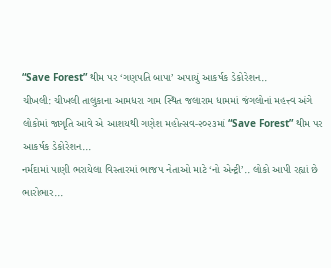“Save Forest” થીમ પર ‘ગણપતિ બાપા’ અપાયું આકર્ષક ડેકોરેશન..
ચીખલી: ચીખલી તાલુકાના આમધરા ગામ સ્થિત જલારામ ધામમાં જંગલોનાં મહત્ત્વ અંગે લોકોમાં જાગૃતિ આવે એ આશયથી ગણેશ મહોત્સવ-૨૦૨૩માં “Save Forest” થીમ પર આકર્ષક ડેકોરેશન...
નર્મદામાં પાણી ભરાયેલા વિસ્તારમાં ભાજપ નેતાઓ માટે ‘નો એન્ટ્રી’.. લોકો આપી રહ્યાં છે ભારોભાર...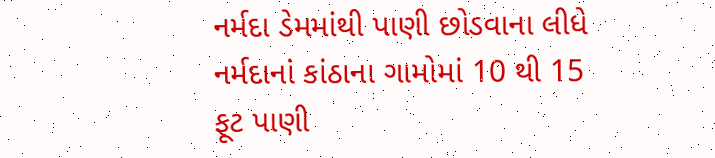નર્મદા ડેમમાંથી પાણી છોડવાના લીધે નર્મદાનાં કાંઠાના ગામોમાં 10 થી 15 ફૂટ પાણી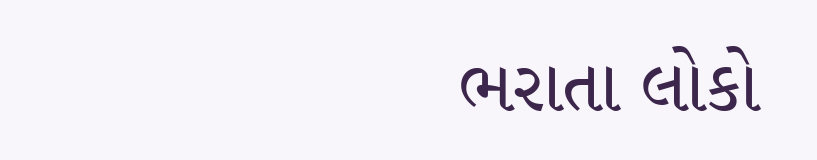ભરાતા લોકો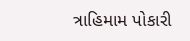ત્રાહિમામ પોકારી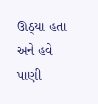ઊઠ્યા હતા અને હવે પાણી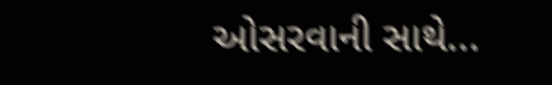ઓસરવાની સાથે...